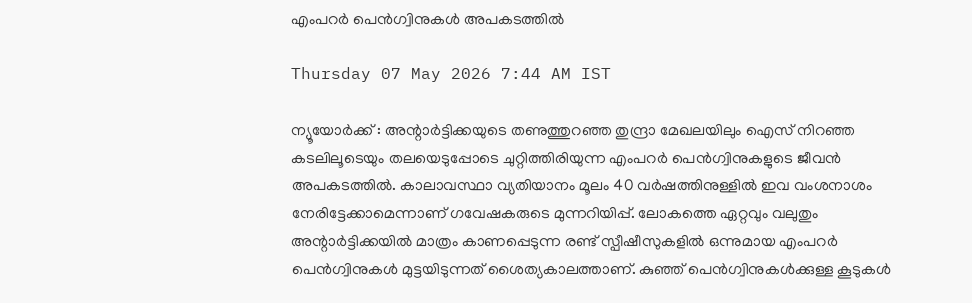എംപറർ പെൻഗ്വിനുകൾ അപകടത്തിൽ

Thursday 07 May 2026 7:44 AM IST

ന്യൂയോർക്ക് : അന്റാർട്ടിക്കയുടെ തണുത്തുറഞ്ഞ തുന്ദ്രാ മേഖലയിലും ഐസ് നിറഞ്ഞ കടലിലൂടെയും തലയെടുപ്പോടെ ചുറ്റിത്തിരിയുന്ന എംപറർ പെൻഗ്വിനുകളുടെ ജീവൻ അപകടത്തിൽ. കാലാവസ്ഥാ വ്യതിയാനം മൂലം 40 വർഷത്തിനുള്ളിൽ ഇവ വംശനാശം നേരിട്ടേക്കാമെന്നാണ് ഗവേഷകരുടെ മുന്നറിയിപ്പ്. ലോകത്തെ ഏറ്റവും വലുതും അന്റാർട്ടിക്കയിൽ മാത്രം കാണപ്പെടുന്ന രണ്ട് സ്പീഷീസുകളിൽ ഒന്നുമായ എംപറർ പെൻഗ്വിനുകൾ മുട്ടയിടുന്നത് ശൈത്യകാലത്താണ്. കുഞ്ഞ് പെൻഗ്വിനുകൾക്കുള്ള കൂടുകൾ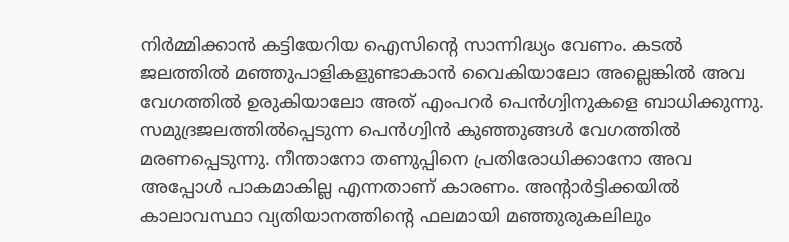നിർമ്മിക്കാൻ കട്ടിയേറിയ ഐസിന്റെ സാന്നിദ്ധ്യം വേണം. കടൽ ജലത്തിൽ മഞ്ഞുപാളികളുണ്ടാകാൻ വൈകിയാലോ അല്ലെങ്കിൽ അവ വേഗത്തിൽ ഉരുകിയാലോ അത് എംപറർ പെൻഗ്വിനുകളെ ബാധിക്കുന്നു. സമുദ്രജലത്തിൽപ്പെടുന്ന പെൻഗ്വിൻ കുഞ്ഞുങ്ങൾ വേഗത്തിൽ മരണപ്പെടുന്നു. നീന്താനോ തണുപ്പിനെ പ്രതിരോധിക്കാനോ അവ അപ്പോൾ പാകമാകില്ല എന്നതാണ് കാരണം. അന്റാർട്ടിക്കയിൽ കാലാവസ്ഥാ വ്യതിയാനത്തിന്റെ ഫലമായി മഞ്ഞുരുകലിലും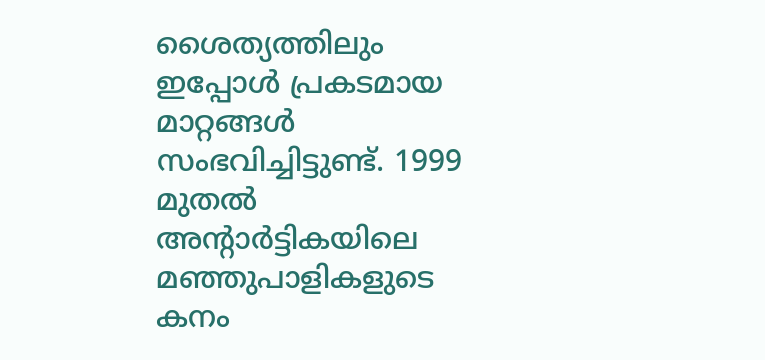ശൈത്യത്തിലും ഇപ്പോൾ പ്രകടമായ മാറ്റങ്ങൾ സംഭവിച്ചിട്ടുണ്ട്. 1999 മുതൽ അന്റാർട്ടികയിലെ മഞ്ഞുപാളികളുടെ കനം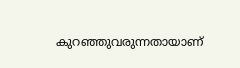കുറഞ്ഞുവരുന്നതായാണ്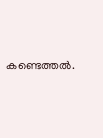കണ്ടെത്തൽ.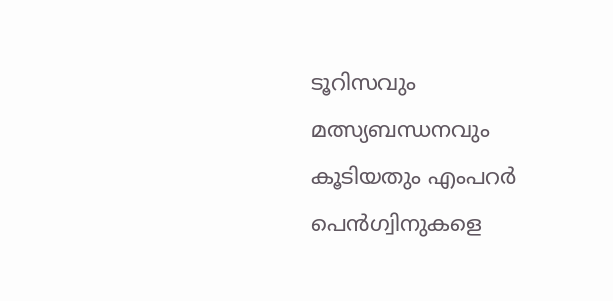ടൂറിസവും മത്സ്യബന്ധനവും കൂടിയതും എംപറർ പെൻഗ്വിനുകളെ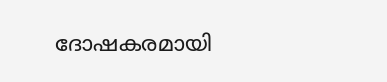ദോഷകരമായി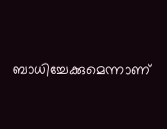ബാധിച്ചേക്കുമെന്നാണ്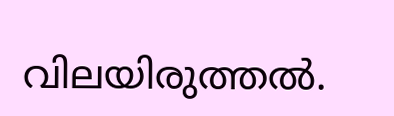വിലയിരുത്തൽ.